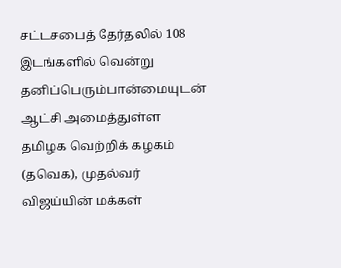சட்டசபைத் தேர்தலில் 108 இடங்களில் வென்று தனிப்பெரும்பான்மையுடன் ஆட்சி அமைத்துள்ள தமிழக வெற்றிக் கழகம் (தவெக), முதல்வர் விஜய்யின் மக்கள்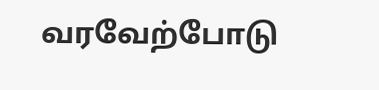வரவேற்போடு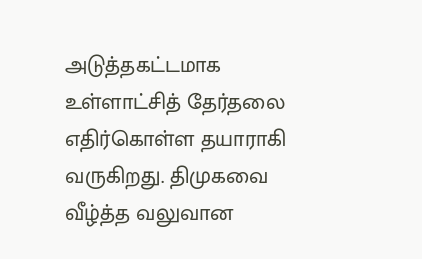அடுத்தகட்டமாக உள்ளாட்சித் தேர்தலை எதிர்கொள்ள தயாராகி வருகிறது. திமுகவை வீழ்த்த வலுவான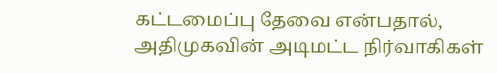கட்டமைப்பு தேவை என்பதால், அதிமுகவின் அடிமட்ட நிர்வாகிகள்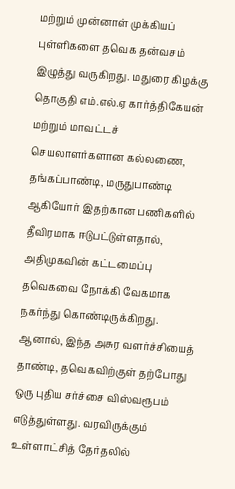மற்றும் முன்னாள் முக்கியப் புள்ளிகளை தவெக தன்வசம் இழுத்து வருகிறது. மதுரை கிழக்கு தொகுதி எம்.எல்.ஏ கார்த்திகேயன் மற்றும் மாவட்டச் செயலாளர்களான கல்லணை, தங்கப்பாண்டி, மருதுபாண்டி ஆகியோர் இதற்கான பணிகளில் தீவிரமாக ஈடுபட்டுள்ளதால், அதிமுகவின் கட்டமைப்பு தவெகவை நோக்கி வேகமாக நகர்ந்து கொண்டிருக்கிறது.
ஆனால், இந்த அசுர வளர்ச்சியைத் தாண்டி, தவெகவிற்குள் தற்போது ஒரு புதிய சர்ச்சை விஸ்வரூபம் எடுத்துள்ளது. வரவிருக்கும் உள்ளாட்சித் தேர்தலில்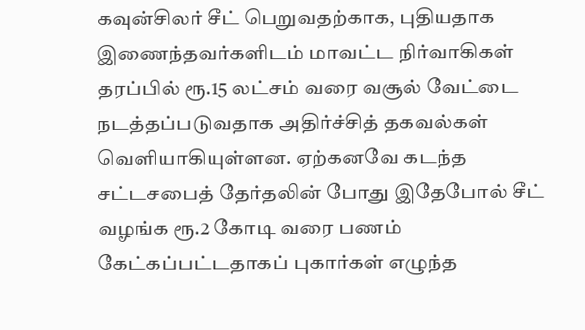கவுன்சிலர் சீட் பெறுவதற்காக, புதியதாக இணைந்தவர்களிடம் மாவட்ட நிர்வாகிகள் தரப்பில் ரூ.15 லட்சம் வரை வசூல் வேட்டை நடத்தப்படுவதாக அதிர்ச்சித் தகவல்கள் வெளியாகியுள்ளன. ஏற்கனவே கடந்த சட்டசபைத் தேர்தலின் போது இதேபோல் சீட் வழங்க ரூ.2 கோடி வரை பணம் கேட்கப்பட்டதாகப் புகார்கள் எழுந்த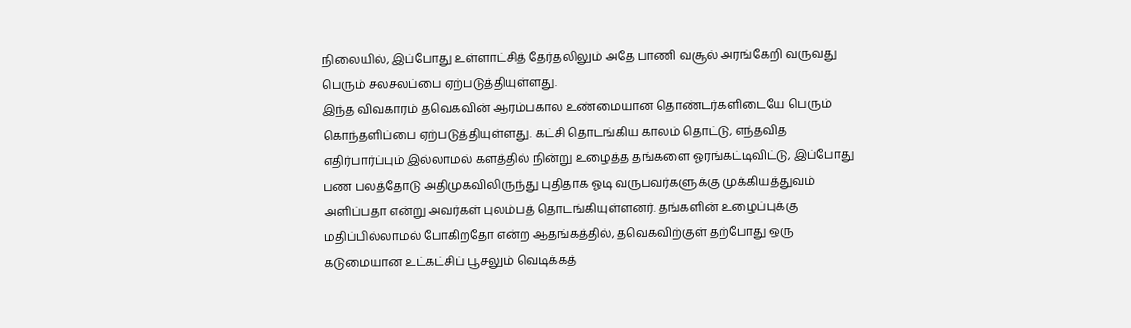நிலையில், இப்போது உள்ளாட்சித் தேர்தலிலும் அதே பாணி வசூல் அரங்கேறி வருவது பெரும் சலசலப்பை ஏற்படுத்தியுள்ளது.
இந்த விவகாரம் தவெகவின் ஆரம்பகால உண்மையான தொண்டர்களிடையே பெரும் கொந்தளிப்பை ஏற்படுத்தியுள்ளது. கட்சி தொடங்கிய காலம் தொட்டு, எந்தவித எதிர்பார்ப்பும் இல்லாமல் களத்தில் நின்று உழைத்த தங்களை ஓரங்கட்டிவிட்டு, இப்போது பண பலத்தோடு அதிமுகவிலிருந்து புதிதாக ஓடி வருபவர்களுக்கு முக்கியத்துவம் அளிப்பதா என்று அவர்கள் புலம்பத் தொடங்கியுள்ளனர். தங்களின் உழைப்புக்கு மதிப்பில்லாமல் போகிறதோ என்ற ஆதங்கத்தில், தவெகவிற்குள் தற்போது ஒரு கடுமையான உட்கட்சிப் பூசலும் வெடிக்கத்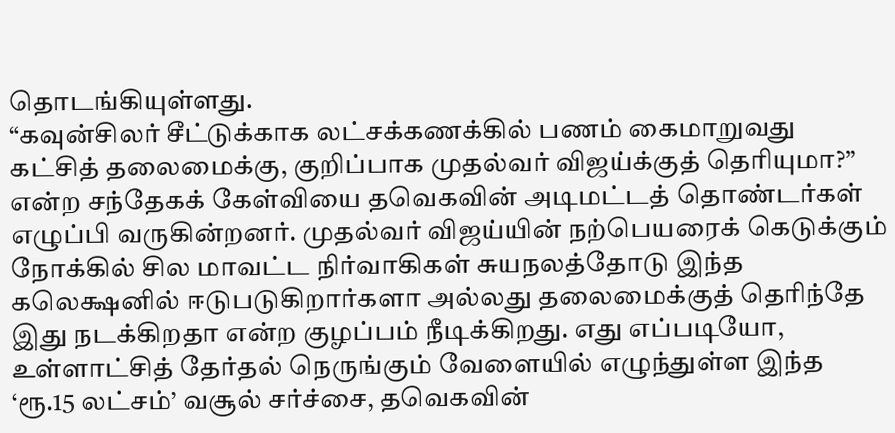தொடங்கியுள்ளது.
“கவுன்சிலர் சீட்டுக்காக லட்சக்கணக்கில் பணம் கைமாறுவது கட்சித் தலைமைக்கு, குறிப்பாக முதல்வர் விஜய்க்குத் தெரியுமா?” என்ற சந்தேகக் கேள்வியை தவெகவின் அடிமட்டத் தொண்டர்கள் எழுப்பி வருகின்றனர். முதல்வர் விஜய்யின் நற்பெயரைக் கெடுக்கும் நோக்கில் சில மாவட்ட நிர்வாகிகள் சுயநலத்தோடு இந்த கலெக்ஷனில் ஈடுபடுகிறார்களா அல்லது தலைமைக்குத் தெரிந்தே இது நடக்கிறதா என்ற குழப்பம் நீடிக்கிறது. எது எப்படியோ, உள்ளாட்சித் தேர்தல் நெருங்கும் வேளையில் எழுந்துள்ள இந்த ‘ரூ.15 லட்சம்’ வசூல் சர்ச்சை, தவெகவின்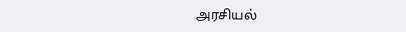அரசியல்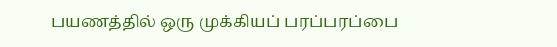பயணத்தில் ஒரு முக்கியப் பரப்பரப்பை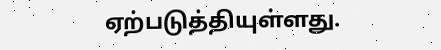ஏற்படுத்தியுள்ளது.